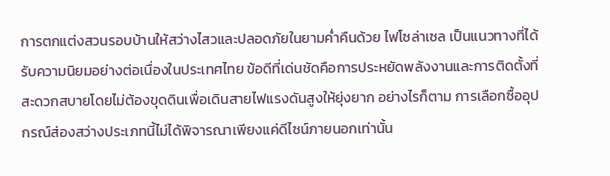การตกแต่งสวนรอบบ้านให้สว่างไสวและปลอดภัยในยามค่ำคืนด้วย ไฟโซล่าเซล เป็นแนวทางที่ได้รับความนิยมอย่างต่อเนื่องในประเทศไทย ข้อดีที่เด่นชัดคือการประหยัดพลังงานและการติดตั้งที่สะดวกสบายโดยไม่ต้องขุดดินเพื่อเดินสายไฟแรงดันสูงให้ยุ่งยาก อย่างไรก็ตาม การเลือกซื้ออุปกรณ์ส่องสว่างประเภทนี้ไม่ได้พิจารณาเพียงแค่ดีไซน์ภายนอกเท่านั้น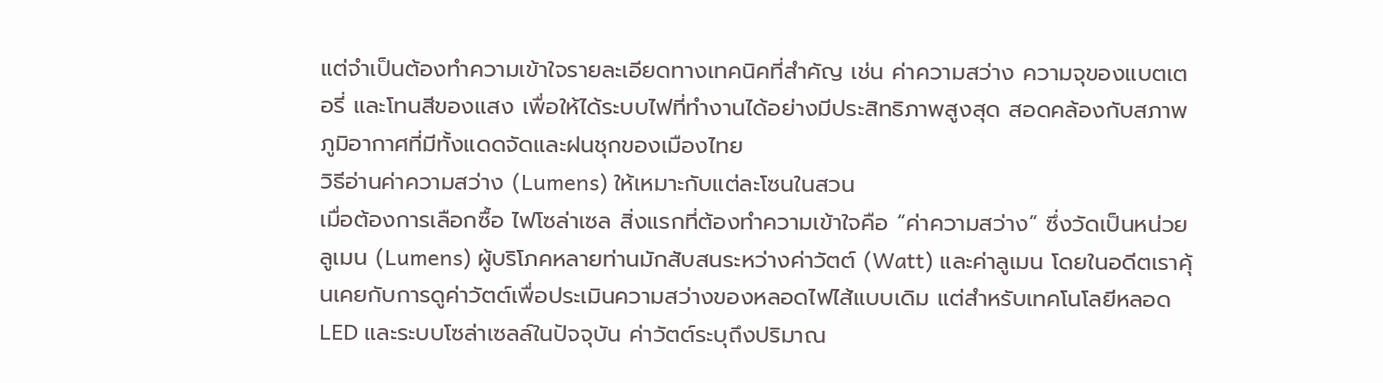แต่จำเป็นต้องทำความเข้าใจรายละเอียดทางเทคนิคที่สำคัญ เช่น ค่าความสว่าง ความจุของแบตเตอรี่ และโทนสีของแสง เพื่อให้ได้ระบบไฟที่ทำงานได้อย่างมีประสิทธิภาพสูงสุด สอดคล้องกับสภาพภูมิอากาศที่มีทั้งแดดจัดและฝนชุกของเมืองไทย
วิธีอ่านค่าความสว่าง (Lumens) ให้เหมาะกับแต่ละโซนในสวน
เมื่อต้องการเลือกซื้อ ไฟโซล่าเซล สิ่งแรกที่ต้องทำความเข้าใจคือ “ค่าความสว่าง” ซึ่งวัดเป็นหน่วยลูเมน (Lumens) ผู้บริโภคหลายท่านมักสับสนระหว่างค่าวัตต์ (Watt) และค่าลูเมน โดยในอดีตเราคุ้นเคยกับการดูค่าวัตต์เพื่อประเมินความสว่างของหลอดไฟไส้แบบเดิม แต่สำหรับเทคโนโลยีหลอด LED และระบบโซล่าเซลล์ในปัจจุบัน ค่าวัตต์ระบุถึงปริมาณ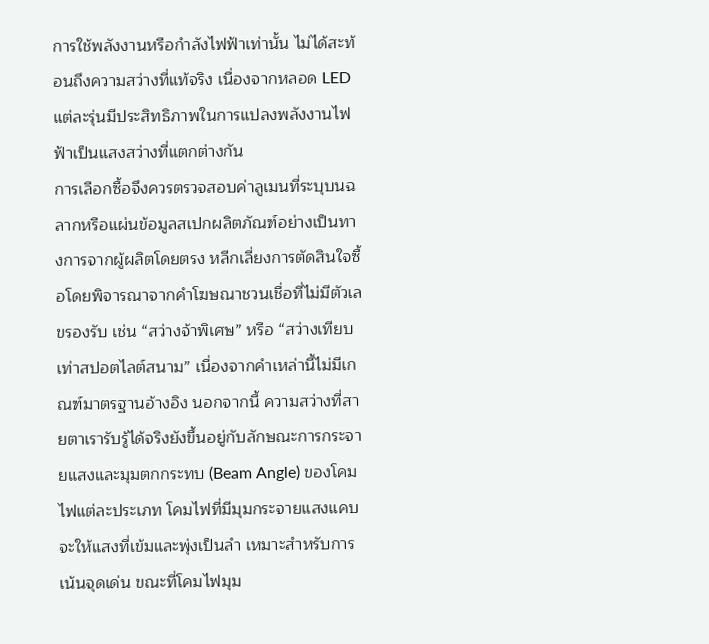การใช้พลังงานหรือกำลังไฟฟ้าเท่านั้น ไม่ได้สะท้อนถึงความสว่างที่แท้จริง เนื่องจากหลอด LED แต่ละรุ่นมีประสิทธิภาพในการแปลงพลังงานไฟฟ้าเป็นแสงสว่างที่แตกต่างกัน
การเลือกซื้อจึงควรตรวจสอบค่าลูเมนที่ระบุบนฉลากหรือแผ่นข้อมูลสเปกผลิตภัณฑ์อย่างเป็นทางการจากผู้ผลิตโดยตรง หลีกเลี่ยงการตัดสินใจซื้อโดยพิจารณาจากคำโฆษณาชวนเชื่อที่ไม่มีตัวเลขรองรับ เช่น “สว่างจ้าพิเศษ” หรือ “สว่างเทียบเท่าสปอตไลต์สนาม” เนื่องจากคำเหล่านี้ไม่มีเกณฑ์มาตรฐานอ้างอิง นอกจากนี้ ความสว่างที่สายตาเรารับรู้ได้จริงยังขึ้นอยู่กับลักษณะการกระจายแสงและมุมตกกระทบ (Beam Angle) ของโคมไฟแต่ละประเภท โคมไฟที่มีมุมกระจายแสงแคบจะให้แสงที่เข้มและพุ่งเป็นลำ เหมาะสำหรับการเน้นจุดเด่น ขณะที่โคมไฟมุม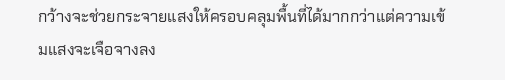กว้างจะช่วยกระจายแสงให้ครอบคลุมพื้นที่ได้มากกว่าแต่ความเข้มแสงจะเจือจางลง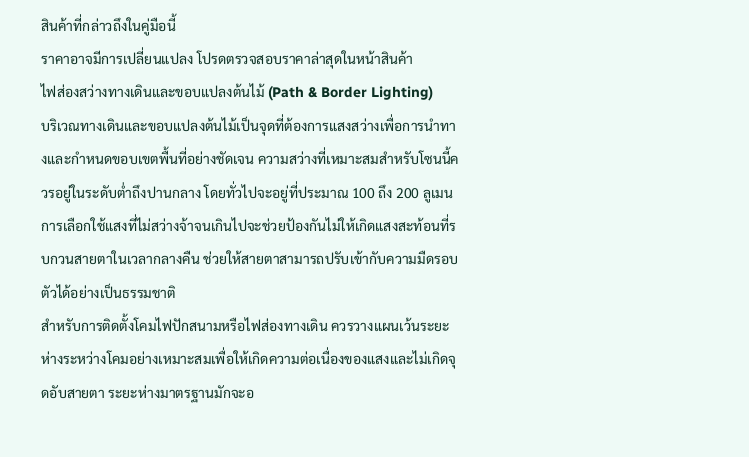สินค้าที่กล่าวถึงในคู่มือนี้
ราคาอาจมีการเปลี่ยนแปลง โปรดตรวจสอบราคาล่าสุดในหน้าสินค้า
ไฟส่องสว่างทางเดินและขอบแปลงต้นไม้ (Path & Border Lighting)
บริเวณทางเดินและขอบแปลงต้นไม้เป็นจุดที่ต้องการแสงสว่างเพื่อการนำทางและกำหนดขอบเขตพื้นที่อย่างชัดเจน ความสว่างที่เหมาะสมสำหรับโซนนี้ควรอยู่ในระดับต่ำถึงปานกลาง โดยทั่วไปจะอยู่ที่ประมาณ 100 ถึง 200 ลูเมน การเลือกใช้แสงที่ไม่สว่างจ้าจนเกินไปจะช่วยป้องกันไม่ให้เกิดแสงสะท้อนที่รบกวนสายตาในเวลากลางคืน ช่วยให้สายตาสามารถปรับเข้ากับความมืดรอบตัวได้อย่างเป็นธรรมชาติ
สำหรับการติดตั้งโคมไฟปักสนามหรือไฟส่องทางเดิน ควรวางแผนเว้นระยะห่างระหว่างโคมอย่างเหมาะสมเพื่อให้เกิดความต่อเนื่องของแสงและไม่เกิดจุดอับสายตา ระยะห่างมาตรฐานมักจะอ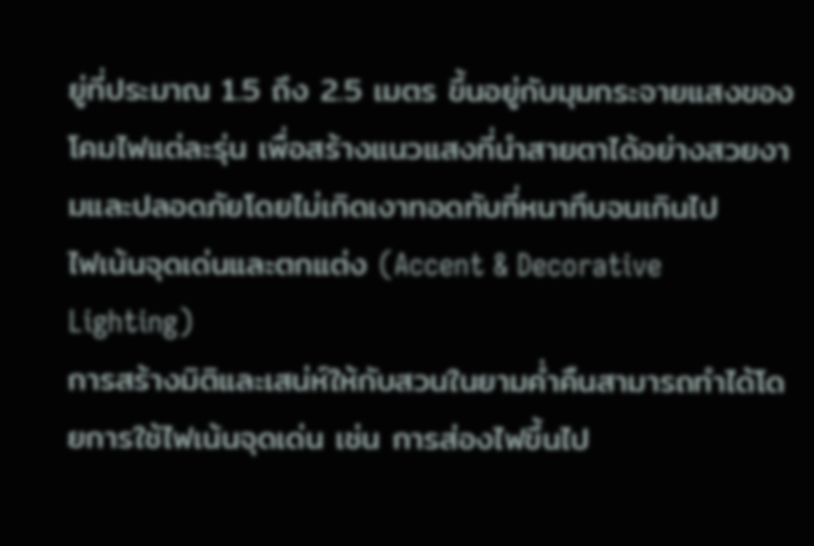ยู่ที่ประมาณ 1.5 ถึง 2.5 เมตร ขึ้นอยู่กับมุมกระจายแสงของโคมไฟแต่ละรุ่น เพื่อสร้างแนวแสงที่นำสายตาได้อย่างสวยงามและปลอดภัยโดยไม่เกิดเงาทอดทับที่หนาทึบจนเกินไป
ไฟเน้นจุดเด่นและตกแต่ง (Accent & Decorative Lighting)
การสร้างมิติและเสน่ห์ให้กับสวนในยามค่ำคืนสามารถทำได้โดยการใช้ไฟเน้นจุดเด่น เช่น การส่องไฟขึ้นไป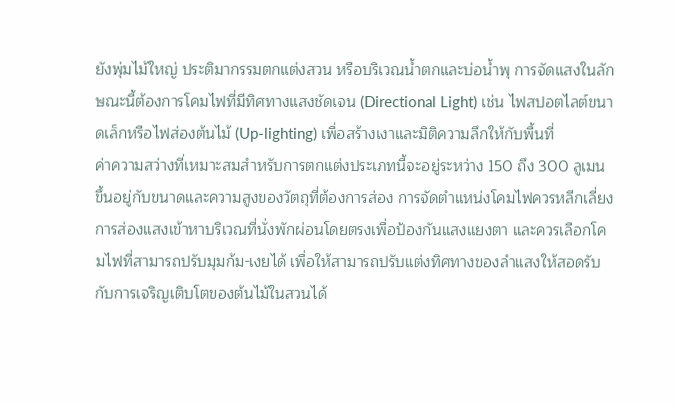ยังพุ่มไม้ใหญ่ ประติมากรรมตกแต่งสวน หรือบริเวณน้ำตกและบ่อน้ำพุ การจัดแสงในลักษณะนี้ต้องการโคมไฟที่มีทิศทางแสงชัดเจน (Directional Light) เช่น ไฟสปอตไลต์ขนาดเล็กหรือไฟส่องต้นไม้ (Up-lighting) เพื่อสร้างเงาและมิติความลึกให้กับพื้นที่
ค่าความสว่างที่เหมาะสมสำหรับการตกแต่งประเภทนี้จะอยู่ระหว่าง 150 ถึง 300 ลูเมน ขึ้นอยู่กับขนาดและความสูงของวัตถุที่ต้องการส่อง การจัดตำแหน่งโคมไฟควรหลีกเลี่ยงการส่องแสงเข้าหาบริเวณที่นั่งพักผ่อนโดยตรงเพื่อป้องกันแสงแยงตา และควรเลือกโคมไฟที่สามารถปรับมุมก้ม-เงยได้ เพื่อให้สามารถปรับแต่งทิศทางของลำแสงให้สอดรับกับการเจริญเติบโตของต้นไม้ในสวนได้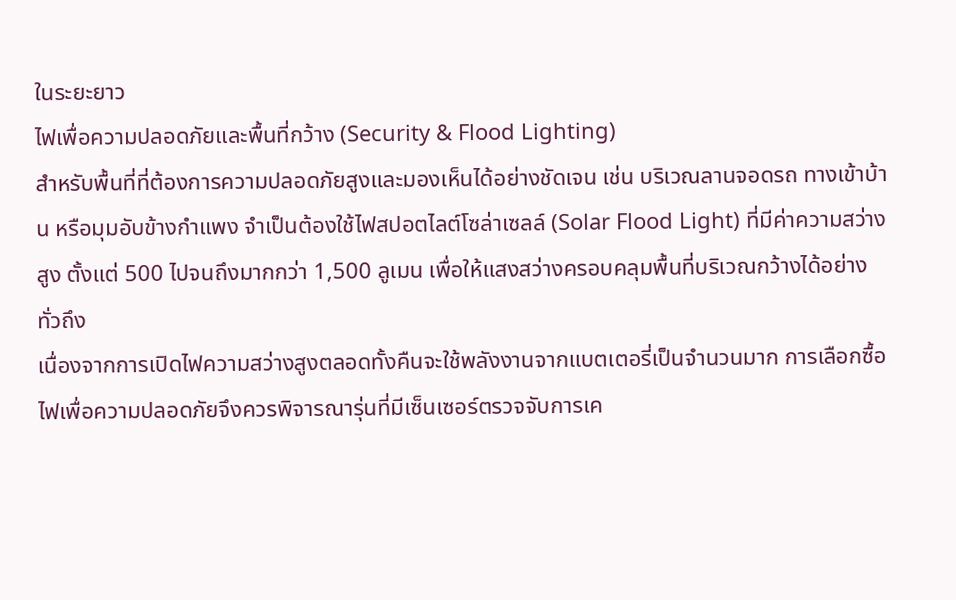ในระยะยาว
ไฟเพื่อความปลอดภัยและพื้นที่กว้าง (Security & Flood Lighting)
สำหรับพื้นที่ที่ต้องการความปลอดภัยสูงและมองเห็นได้อย่างชัดเจน เช่น บริเวณลานจอดรถ ทางเข้าบ้าน หรือมุมอับข้างกำแพง จำเป็นต้องใช้ไฟสปอตไลต์โซล่าเซลล์ (Solar Flood Light) ที่มีค่าความสว่างสูง ตั้งแต่ 500 ไปจนถึงมากกว่า 1,500 ลูเมน เพื่อให้แสงสว่างครอบคลุมพื้นที่บริเวณกว้างได้อย่างทั่วถึง
เนื่องจากการเปิดไฟความสว่างสูงตลอดทั้งคืนจะใช้พลังงานจากแบตเตอรี่เป็นจำนวนมาก การเลือกซื้อไฟเพื่อความปลอดภัยจึงควรพิจารณารุ่นที่มีเซ็นเซอร์ตรวจจับการเค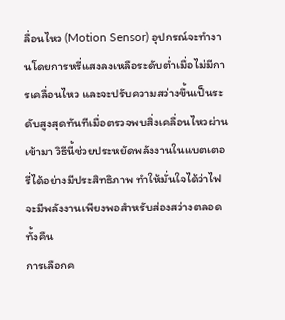ลื่อนไหว (Motion Sensor) อุปกรณ์จะทำงานโดยการหรี่แสงลงเหลือระดับต่ำเมื่อไม่มีการเคลื่อนไหว และจะปรับความสว่างขึ้นเป็นระดับสูงสุดทันทีเมื่อตรวจพบสิ่งเคลื่อนไหวผ่านเข้ามา วิธีนี้ช่วยประหยัดพลังงานในแบตเตอรี่ได้อย่างมีประสิทธิภาพ ทำให้มั่นใจได้ว่าไฟจะมีพลังงานเพียงพอสำหรับส่องสว่างตลอดทั้งคืน
การเลือกค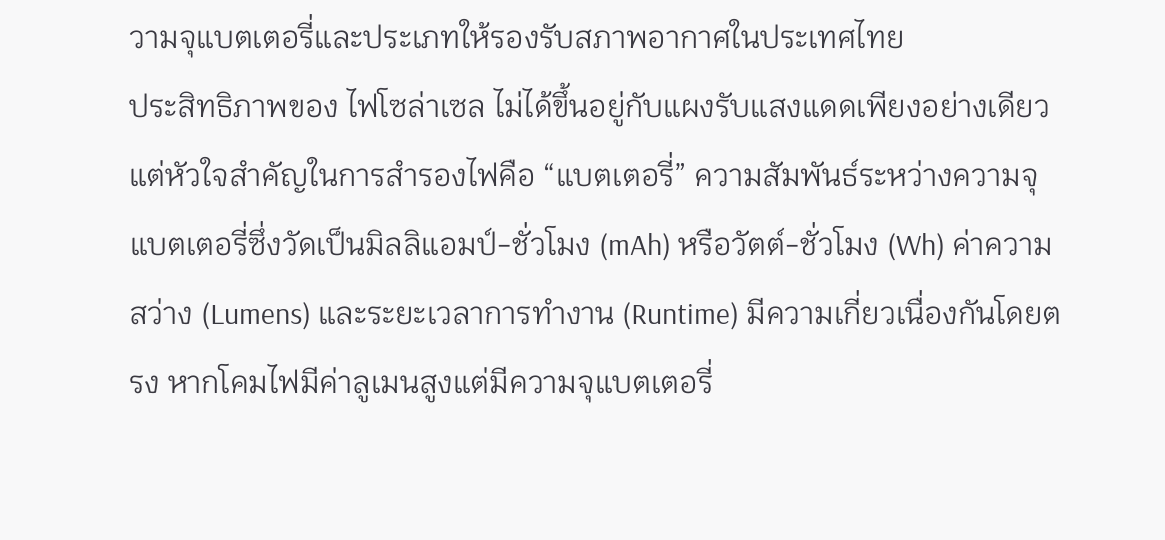วามจุแบตเตอรี่และประเภทให้รองรับสภาพอากาศในประเทศไทย
ประสิทธิภาพของ ไฟโซล่าเซล ไม่ได้ขึ้นอยู่กับแผงรับแสงแดดเพียงอย่างเดียว แต่หัวใจสำคัญในการสำรองไฟคือ “แบตเตอรี่” ความสัมพันธ์ระหว่างความจุแบตเตอรี่ซึ่งวัดเป็นมิลลิแอมป์-ชั่วโมง (mAh) หรือวัตต์-ชั่วโมง (Wh) ค่าความสว่าง (Lumens) และระยะเวลาการทำงาน (Runtime) มีความเกี่ยวเนื่องกันโดยตรง หากโคมไฟมีค่าลูเมนสูงแต่มีความจุแบตเตอรี่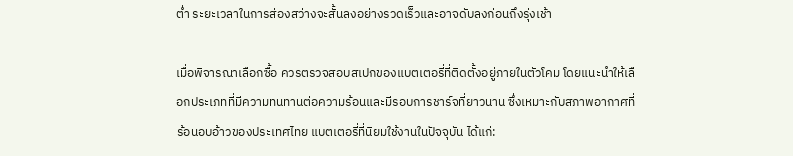ต่ำ ระยะเวลาในการส่องสว่างจะสั้นลงอย่างรวดเร็วและอาจดับลงก่อนถึงรุ่งเช้า

เมื่อพิจารณาเลือกซื้อ ควรตรวจสอบสเปกของแบตเตอรี่ที่ติดตั้งอยู่ภายในตัวโคม โดยแนะนำให้เลือกประเภทที่มีความทนทานต่อความร้อนและมีรอบการชาร์จที่ยาวนาน ซึ่งเหมาะกับสภาพอากาศที่ร้อนอบอ้าวของประเทศไทย แบตเตอรี่ที่นิยมใช้งานในปัจจุบัน ได้แก่: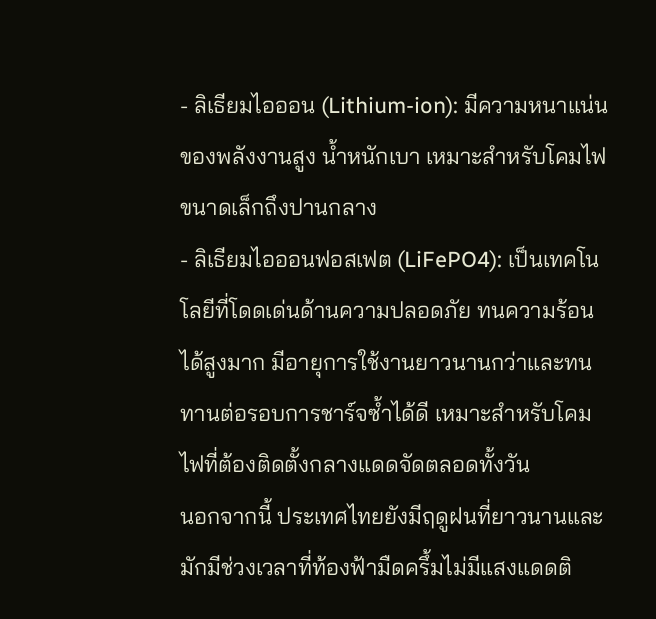- ลิเธียมไอออน (Lithium-ion): มีความหนาแน่นของพลังงานสูง น้ำหนักเบา เหมาะสำหรับโคมไฟขนาดเล็กถึงปานกลาง
- ลิเธียมไอออนฟอสเฟต (LiFePO4): เป็นเทคโนโลยีที่โดดเด่นด้านความปลอดภัย ทนความร้อนได้สูงมาก มีอายุการใช้งานยาวนานกว่าและทนทานต่อรอบการชาร์จซ้ำได้ดี เหมาะสำหรับโคมไฟที่ต้องติดตั้งกลางแดดจัดตลอดทั้งวัน
นอกจากนี้ ประเทศไทยยังมีฤดูฝนที่ยาวนานและมักมีช่วงเวลาที่ท้องฟ้ามืดครึ้มไม่มีแสงแดดติ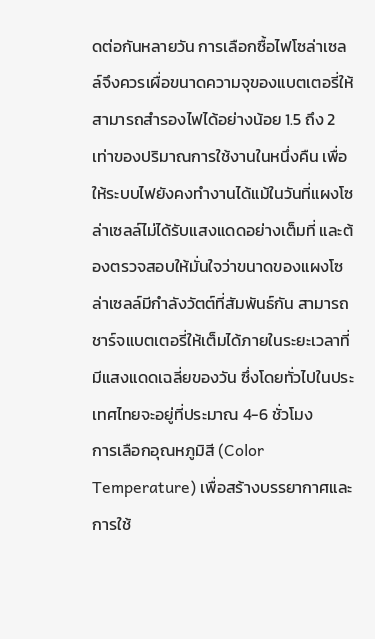ดต่อกันหลายวัน การเลือกซื้อไฟโซล่าเซลล์จึงควรเผื่อขนาดความจุของแบตเตอรี่ให้สามารถสำรองไฟได้อย่างน้อย 1.5 ถึง 2 เท่าของปริมาณการใช้งานในหนึ่งคืน เพื่อให้ระบบไฟยังคงทำงานได้แม้ในวันที่แผงโซล่าเซลล์ไม่ได้รับแสงแดดอย่างเต็มที่ และต้องตรวจสอบให้มั่นใจว่าขนาดของแผงโซล่าเซลล์มีกำลังวัตต์ที่สัมพันธ์กัน สามารถชาร์จแบตเตอรี่ให้เต็มได้ภายในระยะเวลาที่มีแสงแดดเฉลี่ยของวัน ซึ่งโดยทั่วไปในประเทศไทยจะอยู่ที่ประมาณ 4-6 ชั่วโมง
การเลือกอุณหภูมิสี (Color Temperature) เพื่อสร้างบรรยากาศและการใช้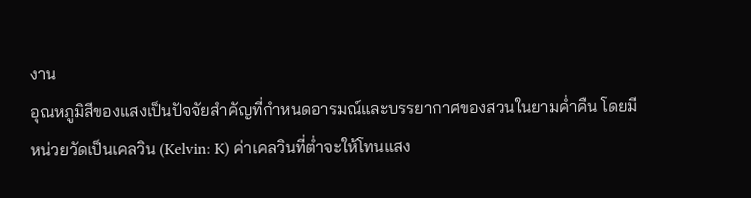งาน
อุณหภูมิสีของแสงเป็นปัจจัยสำคัญที่กำหนดอารมณ์และบรรยากาศของสวนในยามค่ำคืน โดยมีหน่วยวัดเป็นเคลวิน (Kelvin: K) ค่าเคลวินที่ต่ำจะให้โทนแสง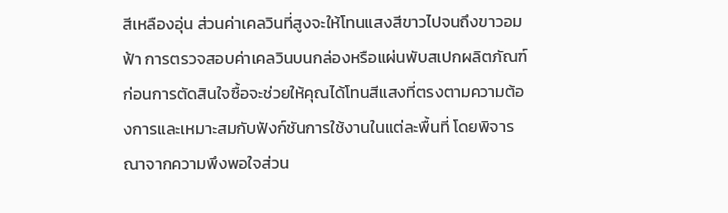สีเหลืองอุ่น ส่วนค่าเคลวินที่สูงจะให้โทนแสงสีขาวไปจนถึงขาวอมฟ้า การตรวจสอบค่าเคลวินบนกล่องหรือแผ่นพับสเปกผลิตภัณฑ์ก่อนการตัดสินใจซื้อจะช่วยให้คุณได้โทนสีแสงที่ตรงตามความต้องการและเหมาะสมกับฟังก์ชันการใช้งานในแต่ละพื้นที่ โดยพิจารณาจากความพึงพอใจส่วน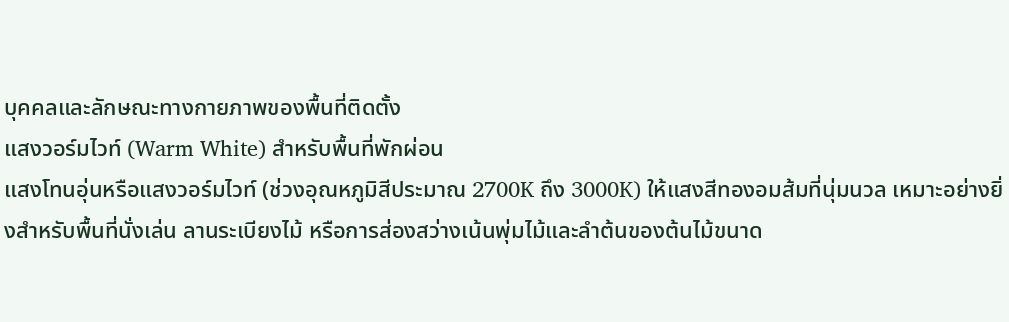บุคคลและลักษณะทางกายภาพของพื้นที่ติดตั้ง
แสงวอร์มไวท์ (Warm White) สำหรับพื้นที่พักผ่อน
แสงโทนอุ่นหรือแสงวอร์มไวท์ (ช่วงอุณหภูมิสีประมาณ 2700K ถึง 3000K) ให้แสงสีทองอมส้มที่นุ่มนวล เหมาะอย่างยิ่งสำหรับพื้นที่นั่งเล่น ลานระเบียงไม้ หรือการส่องสว่างเน้นพุ่มไม้และลำต้นของต้นไม้ขนาด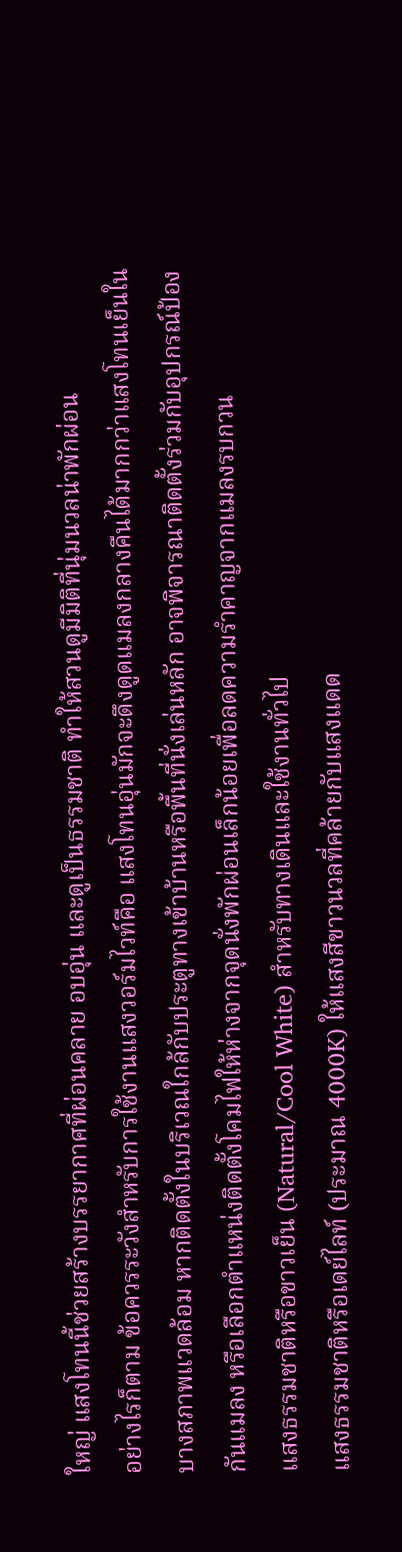ใหญ่ แสงโทนนี้ช่วยสร้างบรรยากาศที่ผ่อนคลาย อบอุ่น และดูเป็นธรรมชาติ ทำให้สวนดูมีมิติที่นุ่มนวลน่าพักผ่อน
อย่างไรก็ตาม ข้อควรระวังสำหรับการใช้งานแสงวอร์มไวท์คือ แสงโทนอุ่นมักจะดึงดูดแมลงกลางคืนได้มากกว่าแสงโทนเย็นในบางสภาพแวดล้อม หากติดตั้งในบริเวณใกล้กับประตูทางเข้าบ้านหรือพื้นที่นั่งเล่นหลัก อาจพิจารณาติดตั้งร่วมกับอุปกรณ์ป้องกันแมลง หรือเลือกตำแหน่งติดตั้งโคมไฟให้ห่างจากจุดนั่งพักผ่อนเล็กน้อยเพื่อลดความรำคาญจากแมลงรบกวน
แสงธรรมชาติหรือขาวเย็น (Natural/Cool White) สำหรับทางเดินและใช้งานทั่วไป
แสงธรรมชาติหรือเดย์ไลท์ (ประมาณ 4000K) ให้แสงสีขาวนวลที่คล้ายกับแสงแดด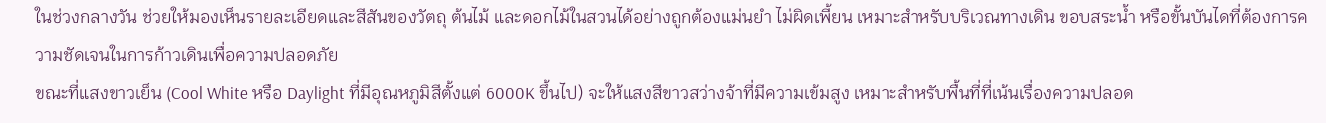ในช่วงกลางวัน ช่วยให้มองเห็นรายละเอียดและสีสันของวัตถุ ต้นไม้ และดอกไม้ในสวนได้อย่างถูกต้องแม่นยำ ไม่ผิดเพี้ยน เหมาะสำหรับบริเวณทางเดิน ขอบสระน้ำ หรือขั้นบันไดที่ต้องการความชัดเจนในการก้าวเดินเพื่อความปลอดภัย
ขณะที่แสงขาวเย็น (Cool White หรือ Daylight ที่มีอุณหภูมิสีตั้งแต่ 6000K ขึ้นไป) จะให้แสงสีขาวสว่างจ้าที่มีความเข้มสูง เหมาะสำหรับพื้นที่ที่เน้นเรื่องความปลอด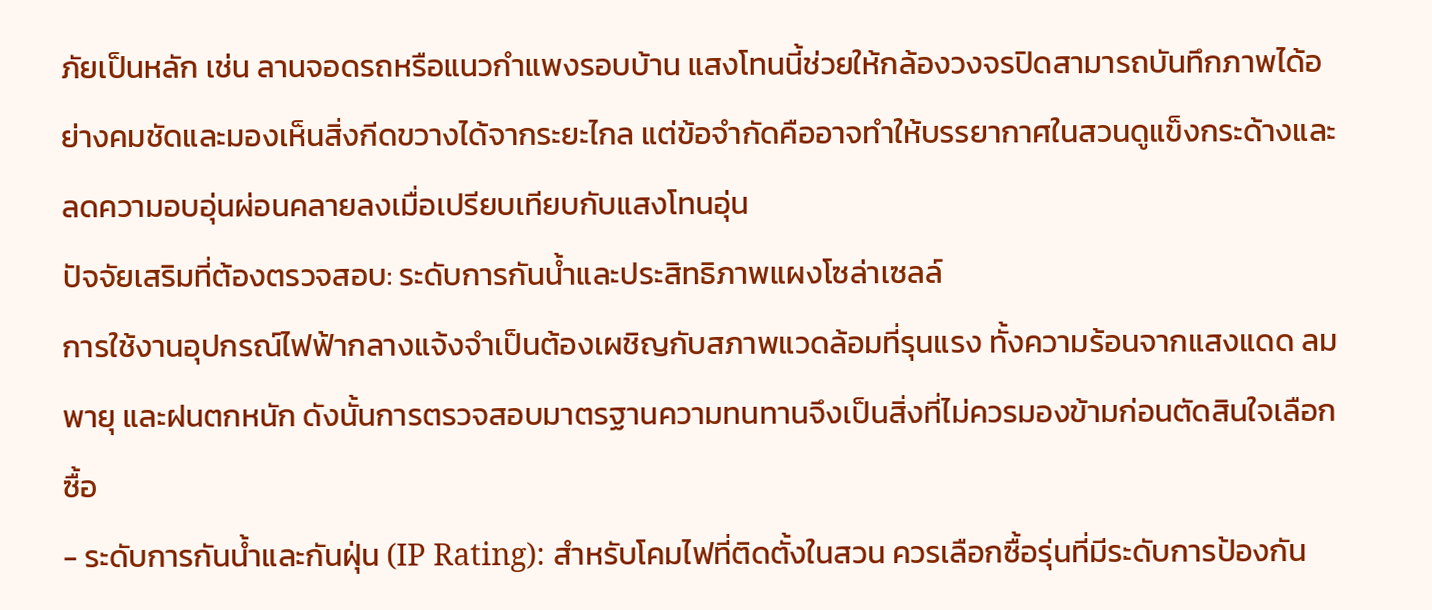ภัยเป็นหลัก เช่น ลานจอดรถหรือแนวกำแพงรอบบ้าน แสงโทนนี้ช่วยให้กล้องวงจรปิดสามารถบันทึกภาพได้อย่างคมชัดและมองเห็นสิ่งกีดขวางได้จากระยะไกล แต่ข้อจำกัดคืออาจทำให้บรรยากาศในสวนดูแข็งกระด้างและลดความอบอุ่นผ่อนคลายลงเมื่อเปรียบเทียบกับแสงโทนอุ่น
ปัจจัยเสริมที่ต้องตรวจสอบ: ระดับการกันน้ำและประสิทธิภาพแผงโซล่าเซลล์
การใช้งานอุปกรณ์ไฟฟ้ากลางแจ้งจำเป็นต้องเผชิญกับสภาพแวดล้อมที่รุนแรง ทั้งความร้อนจากแสงแดด ลมพายุ และฝนตกหนัก ดังนั้นการตรวจสอบมาตรฐานความทนทานจึงเป็นสิ่งที่ไม่ควรมองข้ามก่อนตัดสินใจเลือกซื้อ
- ระดับการกันน้ำและกันฝุ่น (IP Rating): สำหรับโคมไฟที่ติดตั้งในสวน ควรเลือกซื้อรุ่นที่มีระดับการป้องกัน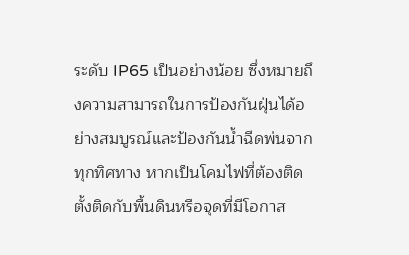ระดับ IP65 เป็นอย่างน้อย ซึ่งหมายถึงความสามารถในการป้องกันฝุ่นได้อย่างสมบูรณ์และป้องกันน้ำฉีดพ่นจากทุกทิศทาง หากเป็นโคมไฟที่ต้องติดตั้งติดกับพื้นดินหรือจุดที่มีโอกาส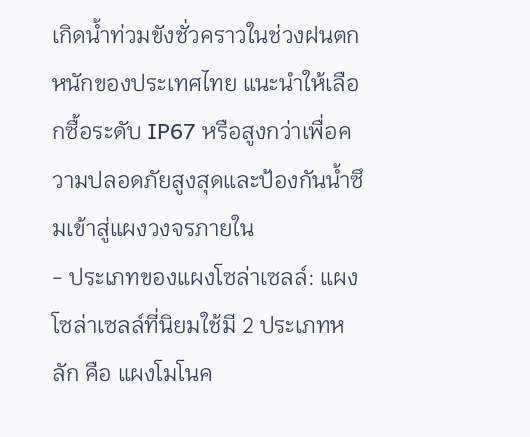เกิดน้ำท่วมขังชั่วคราวในช่วงฝนตกหนักของประเทศไทย แนะนำให้เลือกซื้อระดับ IP67 หรือสูงกว่าเพื่อความปลอดภัยสูงสุดและป้องกันน้ำซึมเข้าสู่แผงวงจรภายใน
- ประเภทของแผงโซล่าเซลล์: แผงโซล่าเซลล์ที่นิยมใช้มี 2 ประเภทหลัก คือ แผงโมโนค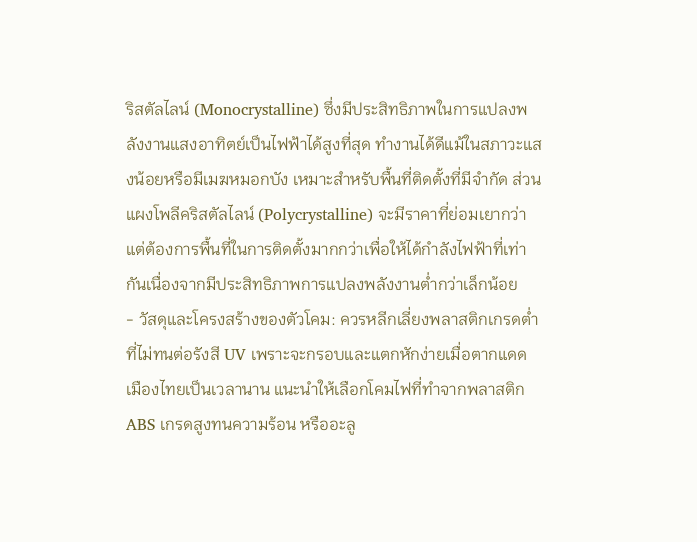ริสตัลไลน์ (Monocrystalline) ซึ่งมีประสิทธิภาพในการแปลงพลังงานแสงอาทิตย์เป็นไฟฟ้าได้สูงที่สุด ทำงานได้ดีแม้ในสภาวะแสงน้อยหรือมีเมฆหมอกบัง เหมาะสำหรับพื้นที่ติดตั้งที่มีจำกัด ส่วนแผงโพลีคริสตัลไลน์ (Polycrystalline) จะมีราคาที่ย่อมเยากว่า แต่ต้องการพื้นที่ในการติดตั้งมากกว่าเพื่อให้ได้กำลังไฟฟ้าที่เท่ากันเนื่องจากมีประสิทธิภาพการแปลงพลังงานต่ำกว่าเล็กน้อย
- วัสดุและโครงสร้างของตัวโคม: ควรหลีกเลี่ยงพลาสติกเกรดต่ำที่ไม่ทนต่อรังสี UV เพราะจะกรอบและแตกหักง่ายเมื่อตากแดดเมืองไทยเป็นเวลานาน แนะนำให้เลือกโคมไฟที่ทำจากพลาสติก ABS เกรดสูงทนความร้อน หรืออะลู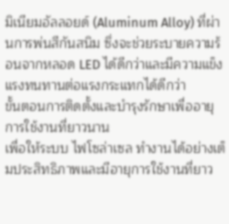มิเนียมอัลลอยด์ (Aluminum Alloy) ที่ผ่านการพ่นสีกันสนิม ซึ่งจะช่วยระบายความร้อนจากหลอด LED ได้ดีกว่าและมีความแข็งแรงทนทานต่อแรงกระแทกได้ดีกว่า
ขั้นตอนการติดตั้งและบำรุงรักษาเพื่ออายุการใช้งานที่ยาวนาน
เพื่อให้ระบบ ไฟโซล่าเซล ทำงานได้อย่างเต็มประสิทธิภาพและมีอายุการใช้งานที่ยาว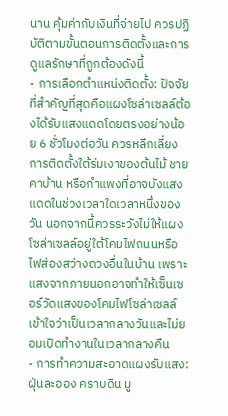นาน คุ้มค่ากับเงินที่จ่ายไป ควรปฏิบัติตามขั้นตอนการติดตั้งและการดูแลรักษาที่ถูกต้องดังนี้
- การเลือกตำแหน่งติดตั้ง: ปัจจัยที่สำคัญที่สุดคือแผงโซล่าเซลล์ต้องได้รับแสงแดดโดยตรงอย่างน้อย 6 ชั่วโมงต่อวัน ควรหลีกเลี่ยงการติดตั้งใต้ร่มเงาของต้นไม้ ชายคาบ้าน หรือกำแพงที่อาจบังแสงแดดในช่วงเวลาใดเวลาหนึ่งของวัน นอกจากนี้ควรระวังไม่ให้แผงโซล่าเซลล์อยู่ใต้โคมไฟถนนหรือไฟส่องสว่างดวงอื่นในบ้าน เพราะแสงจากภายนอกอาจทำให้เซ็นเซอร์วัดแสงของโคมไฟโซล่าเซลล์เข้าใจว่าเป็นเวลากลางวันและไม่ยอมเปิดทำงานในเวลากลางคืน
- การทำความสะอาดแผงรับแสง: ฝุ่นละออง คราบดิน มู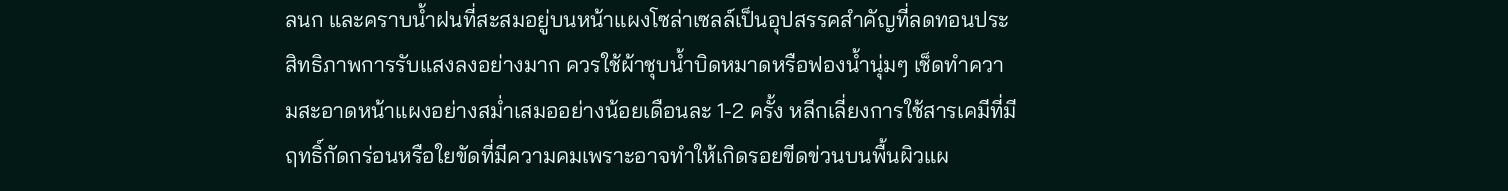ลนก และคราบน้ำฝนที่สะสมอยู่บนหน้าแผงโซล่าเซลล์เป็นอุปสรรคสำคัญที่ลดทอนประสิทธิภาพการรับแสงลงอย่างมาก ควรใช้ผ้าชุบน้ำบิดหมาดหรือฟองน้ำนุ่มๆ เช็ดทำความสะอาดหน้าแผงอย่างสม่ำเสมออย่างน้อยเดือนละ 1-2 ครั้ง หลีกเลี่ยงการใช้สารเคมีที่มีฤทธิ์กัดกร่อนหรือใยขัดที่มีความคมเพราะอาจทำให้เกิดรอยขีดข่วนบนพื้นผิวแผ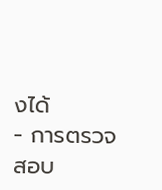งได้
- การตรวจสอบ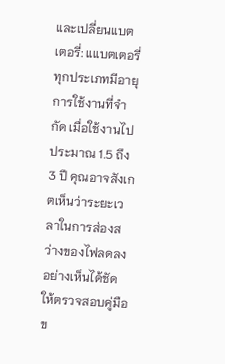และเปลี่ยนแบตเตอรี่: แแบตเตอรี่ทุกประเภทมีอายุการใช้งานที่จำกัด เมื่อใช้งานไปประมาณ 1.5 ถึง 3 ปี คุณอาจสังเกตเห็นว่าระยะเวลาในการส่องสว่างของไฟลดลงอย่างเห็นได้ชัด ให้ตรวจสอบคู่มือข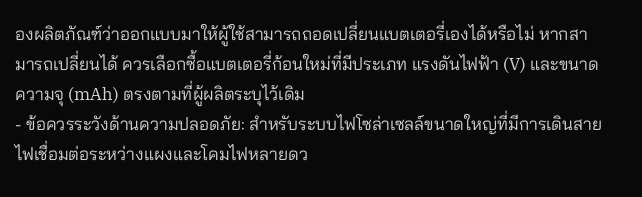องผลิตภัณฑ์ว่าออกแบบมาให้ผู้ใช้สามารถถอดเปลี่ยนแบตเตอรี่เองได้หรือไม่ หากสามารถเปลี่ยนได้ ควรเลือกซื้อแบตเตอรี่ก้อนใหม่ที่มีประเภท แรงดันไฟฟ้า (V) และขนาดความจุ (mAh) ตรงตามที่ผู้ผลิตระบุไว้เดิม
- ข้อควรระวังด้านความปลอดภัย: สำหรับระบบไฟโซล่าเซลล์ขนาดใหญ่ที่มีการเดินสายไฟเชื่อมต่อระหว่างแผงและโคมไฟหลายดว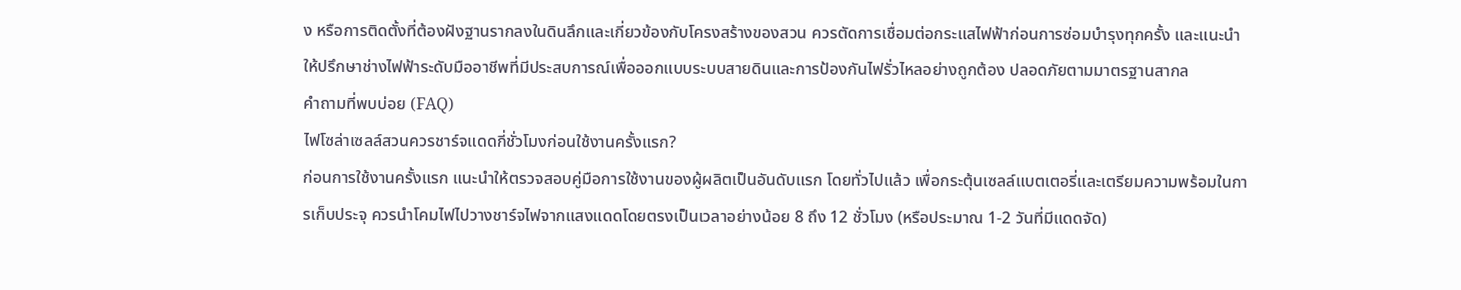ง หรือการติดตั้งที่ต้องฝังฐานรากลงในดินลึกและเกี่ยวข้องกับโครงสร้างของสวน ควรตัดการเชื่อมต่อกระแสไฟฟ้าก่อนการซ่อมบำรุงทุกครั้ง และแนะนำให้ปรึกษาช่างไฟฟ้าระดับมืออาชีพที่มีประสบการณ์เพื่อออกแบบระบบสายดินและการป้องกันไฟรั่วไหลอย่างถูกต้อง ปลอดภัยตามมาตรฐานสากล
คำถามที่พบบ่อย (FAQ)
ไฟโซล่าเซลล์สวนควรชาร์จแดดกี่ชั่วโมงก่อนใช้งานครั้งแรก?
ก่อนการใช้งานครั้งแรก แนะนำให้ตรวจสอบคู่มือการใช้งานของผู้ผลิตเป็นอันดับแรก โดยทั่วไปแล้ว เพื่อกระตุ้นเซลล์แบตเตอรี่และเตรียมความพร้อมในการเก็บประจุ ควรนำโคมไฟไปวางชาร์จไฟจากแสงแดดโดยตรงเป็นเวลาอย่างน้อย 8 ถึง 12 ชั่วโมง (หรือประมาณ 1-2 วันที่มีแดดจัด)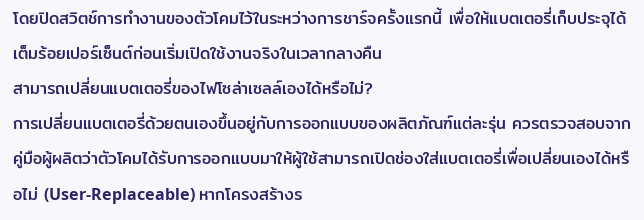โดยปิดสวิตช์การทำงานของตัวโคมไว้ในระหว่างการชาร์จครั้งแรกนี้ เพื่อให้แบตเตอรี่เก็บประจุได้เต็มร้อยเปอร์เซ็นต์ก่อนเริ่มเปิดใช้งานจริงในเวลากลางคืน
สามารถเปลี่ยนแบตเตอรี่ของไฟโซล่าเซลล์เองได้หรือไม่?
การเปลี่ยนแบตเตอรี่ด้วยตนเองขึ้นอยู่กับการออกแบบของผลิตภัณฑ์แต่ละรุ่น ควรตรวจสอบจากคู่มือผู้ผลิตว่าตัวโคมได้รับการออกแบบมาให้ผู้ใช้สามารถเปิดช่องใส่แบตเตอรี่เพื่อเปลี่ยนเองได้หรือไม่ (User-Replaceable) หากโครงสร้างร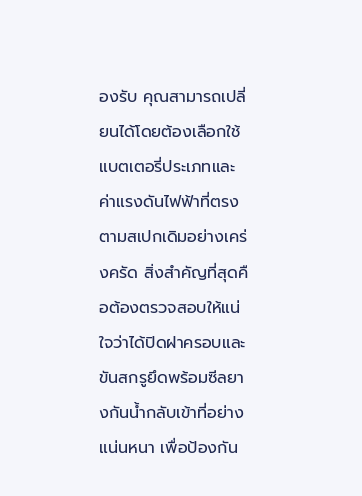องรับ คุณสามารถเปลี่ยนได้โดยต้องเลือกใช้แบตเตอรี่ประเภทและค่าแรงดันไฟฟ้าที่ตรงตามสเปกเดิมอย่างเคร่งครัด สิ่งสำคัญที่สุดคือต้องตรวจสอบให้แน่ใจว่าได้ปิดฝาครอบและขันสกรูยึดพร้อมซีลยางกันน้ำกลับเข้าที่อย่างแน่นหนา เพื่อป้องกัน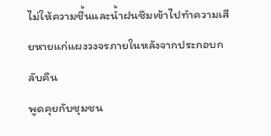ไม่ให้ความชื้นและน้ำฝนซึมเข้าไปทำความเสียหายแก่แผงวงจรภายในหลังจากประกอบกลับคืน
พูดคุยกับชุมชน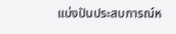แบ่งปันประสบการณ์ห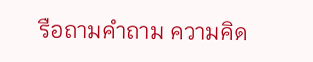รือถามคำถาม ความคิด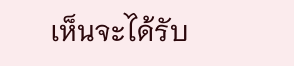เห็นจะได้รับ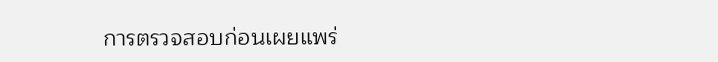การตรวจสอบก่อนเผยแพร่